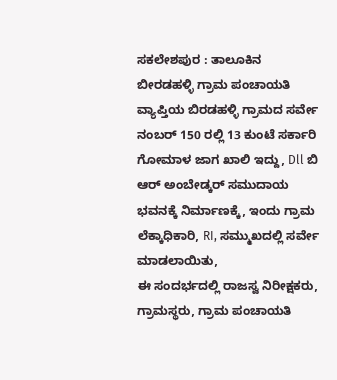ಸಕಲೇಶಪುರ : ತಾಲೂಕಿನ ಬೀರಡಹಳ್ಳಿ ಗ್ರಾಮ ಪಂಚಾಯತಿ ವ್ಯಾಪ್ತಿಯ ಬಿರಡಹಳ್ಳಿ ಗ್ರಾಮದ ಸರ್ವೇ ನಂಬರ್ 150 ರಲ್ಲಿ 13 ಕುಂಟೆ ಸರ್ಕಾರಿ ಗೋಮಾಳ ಜಾಗ ಖಾಲಿ ಇದ್ದು, Dll ಬಿ ಆರ್ ಅಂಬೇಡ್ಕರ್ ಸಮುದಾಯ ಭವನಕ್ಕೆ ನಿರ್ಮಾಣಕ್ಕೆ, ಇಂದು ಗ್ರಾಮ ಲೆಕ್ಕಾಧಿಕಾರಿ, RI, ಸಮ್ಮುಖದಲ್ಲಿ ಸರ್ವೇ ಮಾಡಲಾಯಿತು,
ಈ ಸಂದರ್ಭದಲ್ಲಿ ರಾಜಸ್ವ ನಿರೀಕ್ಷಕರು, ಗ್ರಾಮಸ್ಥರು, ಗ್ರಾಮ ಪಂಚಾಯತಿ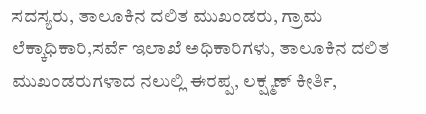ಸದಸ್ಯರು, ತಾಲೂಕಿನ ದಲಿತ ಮುಖಂಡರು, ಗ್ರಾಮ ಲೆಕ್ಕಾಧಿಕಾರಿ,ಸರ್ವೆ ಇಲಾಖೆ ಅಧಿಕಾರಿಗಳು, ತಾಲೂಕಿನ ದಲಿತ ಮುಖಂಡರುಗಳಾದ ನಲುಲ್ಲಿ ಈರಪ್ಪ, ಲಕ್ಷ್ಮಣ್ ಕೀರ್ತಿ,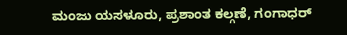ಮಂಜು ಯಸಳೂರು, ಪ್ರಶಾಂತ ಕಲ್ಗಣೆ, ಗಂಗಾಧರ್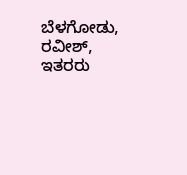ಬೆಳಗೋಡು, ರವೀಶ್, ಇತರರು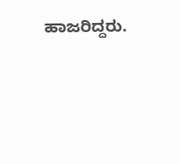ಹಾಜರಿದ್ದರು.